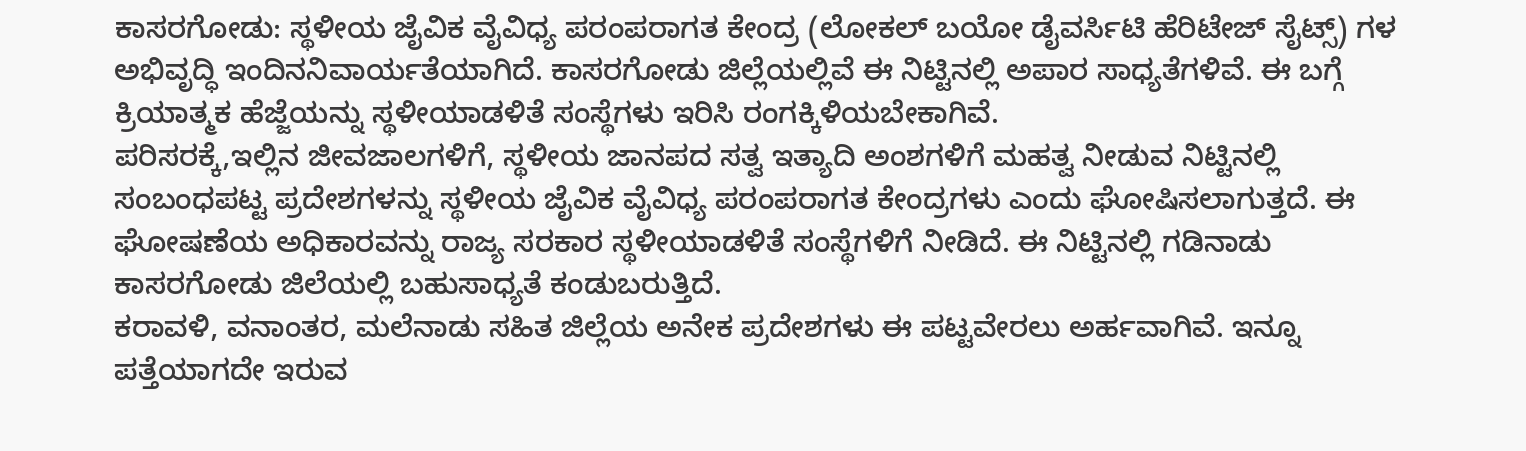ಕಾಸರಗೋಡು: ಸ್ಥಳೀಯ ಜೈವಿಕ ವೈವಿಧ್ಯ ಪರಂಪರಾಗತ ಕೇಂದ್ರ (ಲೋಕಲ್ ಬಯೋ ಡೈವರ್ಸಿಟಿ ಹೆರಿಟೇಜ್ ಸೈಟ್ಸ್) ಗಳ ಅಭಿವೃದ್ಧಿ ಇಂದಿನನಿವಾರ್ಯತೆಯಾಗಿದೆ. ಕಾಸರಗೋಡು ಜಿಲ್ಲೆಯಲ್ಲಿವೆ ಈ ನಿಟ್ಟಿನಲ್ಲಿ ಅಪಾರ ಸಾಧ್ಯತೆಗಳಿವೆ. ಈ ಬಗ್ಗೆ ಕ್ರಿಯಾತ್ಮಕ ಹೆಜ್ಜೆಯನ್ನು ಸ್ಥಳೀಯಾಡಳಿತೆ ಸಂಸ್ಥೆಗಳು ಇರಿಸಿ ರಂಗಕ್ಕಿಳಿಯಬೇಕಾಗಿವೆ.
ಪರಿಸರಕ್ಕೆ,ಇಲ್ಲಿನ ಜೀವಜಾಲಗಳಿಗೆ, ಸ್ಥಳೀಯ ಜಾನಪದ ಸತ್ವ ಇತ್ಯಾದಿ ಅಂಶಗಳಿಗೆ ಮಹತ್ವ ನೀಡುವ ನಿಟ್ಟಿನಲ್ಲಿ ಸಂಬಂಧಪಟ್ಟ ಪ್ರದೇಶಗಳನ್ನು ಸ್ಥಳೀಯ ಜೈವಿಕ ವೈವಿಧ್ಯ ಪರಂಪರಾಗತ ಕೇಂದ್ರಗಳು ಎಂದು ಘೋಷಿಸಲಾಗುತ್ತದೆ. ಈ ಘೋಷಣೆಯ ಅಧಿಕಾರವನ್ನು ರಾಜ್ಯ ಸರಕಾರ ಸ್ಥಳೀಯಾಡಳಿತೆ ಸಂಸ್ಥೆಗಳಿಗೆ ನೀಡಿದೆ. ಈ ನಿಟ್ಟಿನಲ್ಲಿ ಗಡಿನಾಡು ಕಾಸರಗೋಡು ಜಿಲೆಯಲ್ಲಿ ಬಹುಸಾಧ್ಯತೆ ಕಂಡುಬರುತ್ತಿದೆ.
ಕರಾವಳಿ, ವನಾಂತರ, ಮಲೆನಾಡು ಸಹಿತ ಜಿಲ್ಲೆಯ ಅನೇಕ ಪ್ರದೇಶಗಳು ಈ ಪಟ್ಟವೇರಲು ಅರ್ಹವಾಗಿವೆ. ಇನ್ನೂ ಪತ್ತೆಯಾಗದೇ ಇರುವ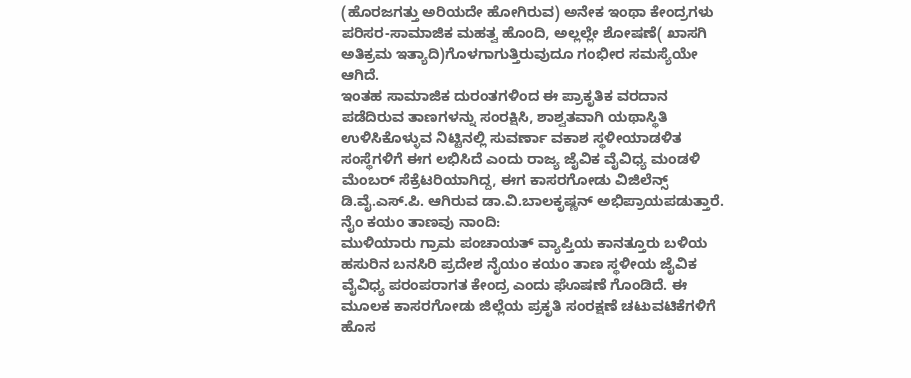(ಹೊರಜಗತ್ತು ಅರಿಯದೇ ಹೋಗಿರುವ) ಅನೇಕ ಇಂಥಾ ಕೇಂದ್ರಗಳು ಪರಿಸರ-ಸಾಮಾಜಿಕ ಮಹತ್ವ ಹೊಂದಿ, ಅಲ್ಲಲ್ಲೇ ಶೋಷಣೆ( ಖಾಸಗಿ ಅತಿಕ್ರಮ ಇತ್ಯಾದಿ)ಗೊಳಗಾಗುತ್ತಿರುವುದೂ ಗಂಭೀರ ಸಮಸ್ಯೆಯೇ ಆಗಿದೆ.
ಇಂತಹ ಸಾಮಾಜಿಕ ದುರಂತಗಳಿಂದ ಈ ಪ್ರಾಕೃತಿಕ ವರದಾನ ಪಡೆದಿರುವ ತಾಣಗಳನ್ನು ಸಂರಕ್ಷಿಸಿ, ಶಾಶ್ವತವಾಗಿ ಯಥಾಸ್ಥಿತಿ ಉಳಿಸಿಕೊಳ್ಳುವ ನಿಟ್ಟಿನಲ್ಲಿ ಸುವರ್ಣಾ ವಕಾಶ ಸ್ಥಳೀಯಾಡಳಿತ ಸಂಸ್ಥೆಗಳಿಗೆ ಈಗ ಲಭಿಸಿದೆ ಎಂದು ರಾಜ್ಯ ಜೈವಿಕ ವೈವಿಧ್ಯ ಮಂಡಳಿ ಮೆಂಬರ್ ಸೆಕ್ರೆಟರಿಯಾಗಿದ್ದ, ಈಗ ಕಾಸರಗೋಡು ವಿಜಿಲೆನ್ಸ್ ಡಿ.ವೈ.ಎಸ್.ಪಿ. ಆಗಿರುವ ಡಾ.ವಿ.ಬಾಲಕೃಷ್ಣನ್ ಅಭಿಪ್ರಾಯಪಡುತ್ತಾರೆ.
ನೈಂ ಕಯಂ ತಾಣವು ನಾಂದಿ:
ಮುಳಿಯಾರು ಗ್ರಾಮ ಪಂಚಾಯತ್ ವ್ಯಾಪ್ತಿಯ ಕಾನತ್ತೂರು ಬಳಿಯ ಹಸುರಿನ ಬನಸಿರಿ ಪ್ರದೇಶ ನೈಯಂ ಕಯಂ ತಾಣ ಸ್ಥಳೀಯ ಜೈವಿಕ ವೈವಿಧ್ಯ ಪರಂಪರಾಗತ ಕೇಂದ್ರ ಎಂದು ಘೊಷಣೆ ಗೊಂಡಿದೆ. ಈ ಮೂಲಕ ಕಾಸರಗೋಡು ಜಿಲ್ಲೆಯ ಪ್ರಕೃತಿ ಸಂರಕ್ಷಣೆ ಚಟುವಟಿಕೆಗಳಿಗೆ ಹೊಸ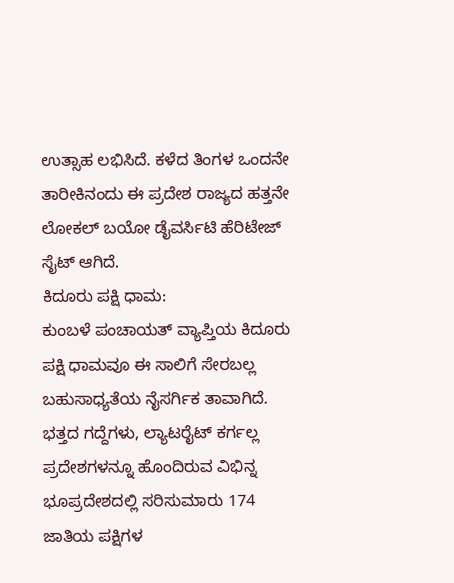ಉತ್ಸಾಹ ಲಭಿಸಿದೆ. ಕಳೆದ ತಿಂಗಳ ಒಂದನೇ ತಾರೀಕಿನಂದು ಈ ಪ್ರದೇಶ ರಾಜ್ಯದ ಹತ್ತನೇ ಲೋಕಲ್ ಬಯೋ ಡೈವರ್ಸಿಟಿ ಹೆರಿಟೇಜ್ ಸೈಟ್ ಆಗಿದೆ.
ಕಿದೂರು ಪಕ್ಷಿ ಧಾಮ:
ಕುಂಬಳೆ ಪಂಚಾಯತ್ ವ್ಯಾಪ್ತಿಯ ಕಿದೂರು ಪಕ್ಷಿ ಧಾಮವೂ ಈ ಸಾಲಿಗೆ ಸೇರಬಲ್ಲ ಬಹುಸಾಧ್ಯತೆಯ ನೈಸರ್ಗಿಕ ತಾವಾಗಿದೆ. ಭತ್ತದ ಗದ್ದೆಗಳು, ಲ್ಯಾಟರೈಟ್ ಕರ್ಗಲ್ಲ ಪ್ರದೇಶಗಳನ್ನೂ ಹೊಂದಿರುವ ವಿಭಿನ್ನ ಭೂಪ್ರದೇಶದಲ್ಲಿ ಸರಿಸುಮಾರು 174 ಜಾತಿಯ ಪಕ್ಷಿಗಳ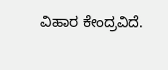ವಿಹಾರ ಕೇಂದ್ರವಿದೆ.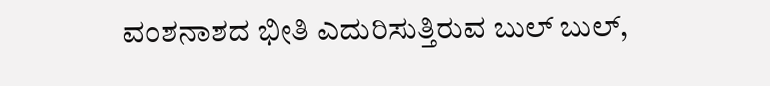ವಂಶನಾಶದ ಭೀತಿ ಎದುರಿಸುತ್ತಿರುವ ಬುಲ್ ಬುಲ್,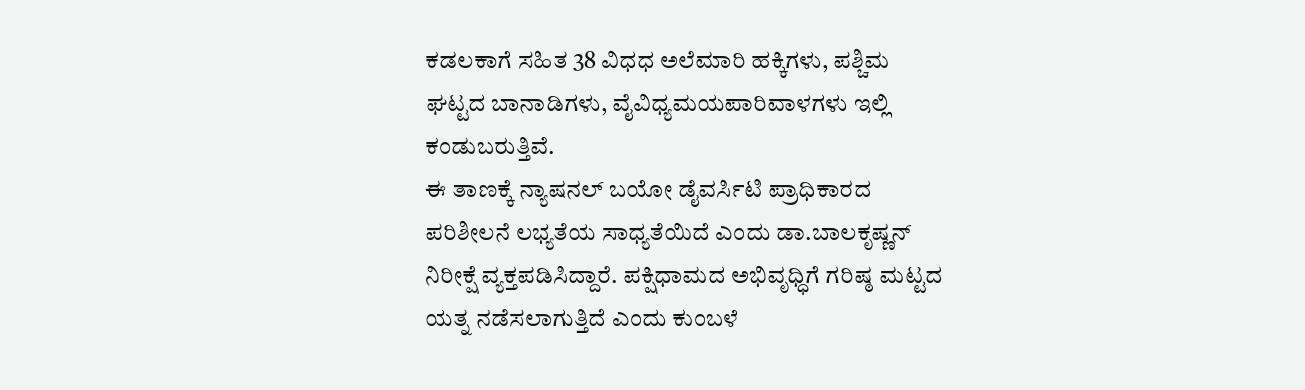ಕಡಲಕಾಗೆ ಸಹಿತ 38 ವಿಧಧ ಅಲೆಮಾರಿ ಹಕ್ಕಿಗಳು, ಪಶ್ಚಿಮ ಘಟ್ಟದ ಬಾನಾಡಿಗಳು, ವೈವಿಧ್ಯಮಯಪಾರಿವಾಳಗಳು ಇಲ್ಲಿ ಕಂಡುಬರುತ್ತಿವೆ.
ಈ ತಾಣಕ್ಕೆ ನ್ಯಾಷನಲ್ ಬಯೋ ಡೈವರ್ಸಿಟಿ ಪ್ರಾಧಿಕಾರದ ಪರಿಶೀಲನೆ ಲಭ್ಯತೆಯ ಸಾಧ್ಯತೆಯಿದೆ ಎಂದು ಡಾ.ಬಾಲಕೃಷ್ಣನ್ ನಿರೀಕ್ಷೆ ವ್ಯಕ್ತಪಡಿಸಿದ್ದಾರೆ. ಪಕ್ಷಿಧಾಮದ ಅಭಿವೃಧ್ಧಿಗೆ ಗರಿಷ್ಠ ಮಟ್ಟದ ಯತ್ನ ನಡೆಸಲಾಗುತ್ತಿದೆ ಎಂದು ಕುಂಬಳೆ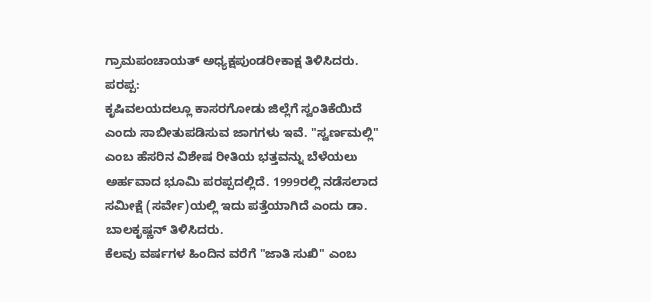ಗ್ರಾಮಪಂಚಾಯತ್ ಅಧ್ಯಕ್ಷಪುಂಡರೀಕಾಕ್ಷ ತಿಳಿಸಿದರು.
ಪರಪ್ಪ:
ಕೃಷಿವಲಯದಲ್ಲೂ ಕಾಸರಗೋಡು ಜಿಲ್ಲೆಗೆ ಸ್ವಂತಿಕೆಯಿದೆ ಎಂದು ಸಾಬೀತುಪಡಿಸುವ ಜಾಗಗಳು ಇವೆ. "ಸ್ವರ್ಣಮಲ್ಲಿ" ಎಂಬ ಹೆಸರಿನ ವಿಶೇಷ ರೀತಿಯ ಭತ್ತವನ್ನು ಬೆಳೆಯಲು ಅರ್ಹವಾದ ಭೂಮಿ ಪರಪ್ಪದಲ್ಲಿದೆ. 1999ರಲ್ಲಿ ನಡೆಸಲಾದ ಸಮೀಕ್ಷೆ (ಸರ್ವೇ)ಯಲ್ಲಿ ಇದು ಪತ್ತೆಯಾಗಿದೆ ಎಂದು ಡಾ. ಬಾಲಕೃಷ್ಣನ್ ತಿಳಿಸಿದರು.
ಕೆಲವು ವರ್ಷಗಳ ಹಿಂದಿನ ವರೆಗೆ "ಜಾತಿ ಸುಖಿ" ಎಂಬ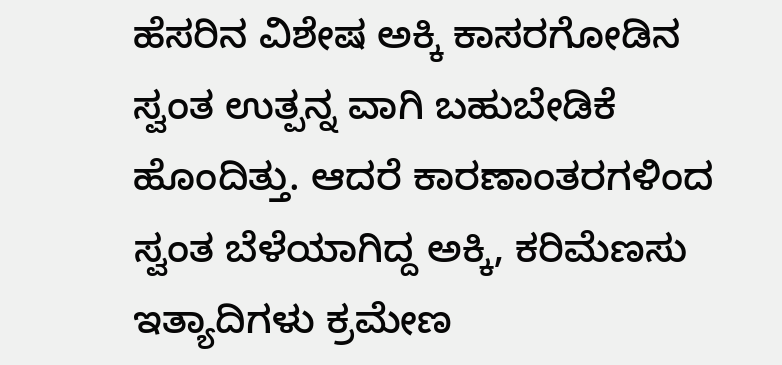ಹೆಸರಿನ ವಿಶೇಷ ಅಕ್ಕಿ ಕಾಸರಗೋಡಿನ ಸ್ವಂತ ಉತ್ಪನ್ನ ವಾಗಿ ಬಹುಬೇಡಿಕೆ ಹೊಂದಿತ್ತು. ಆದರೆ ಕಾರಣಾಂತರಗಳಿಂದ ಸ್ವಂತ ಬೆಳೆಯಾಗಿದ್ದ ಅಕ್ಕಿ, ಕರಿಮೆಣಸು ಇತ್ಯಾದಿಗಳು ಕ್ರಮೇಣ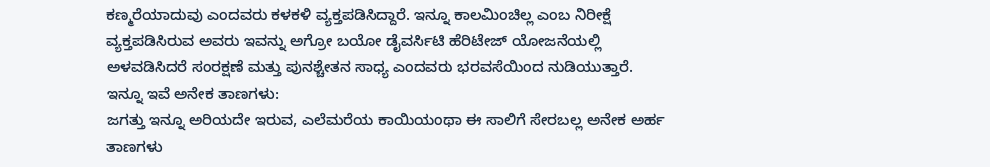ಕಣ್ಮರೆಯಾದುವು ಎಂದವರು ಕಳಕಳಿ ವ್ಯಕ್ತಪಡಿಸಿದ್ದಾರೆ. ಇನ್ನೂ ಕಾಲಮಿಂಚಿಲ್ಲ ಎಂಬ ನಿರೀಕ್ಷೆ ವ್ಯಕ್ತಪಡಿಸಿರುವ ಅವರು ಇವನ್ನು ಅಗ್ರೋ ಬಯೋ ಡೈವರ್ಸಿಟಿ ಹೆರಿಟೇಜ್ ಯೋಜನೆಯಲ್ಲಿ ಅಳವಡಿಸಿದರೆ ಸಂರಕ್ಷಣೆ ಮತ್ತು ಪುನಶ್ಚೇತನ ಸಾಧ್ಯ ಎಂದವರು ಭರವಸೆಯಿಂದ ನುಡಿಯುತ್ತಾರೆ.
ಇನ್ನೂ ಇವೆ ಅನೇಕ ತಾಣಗಳು:
ಜಗತ್ತು ಇನ್ನೂ ಅರಿಯದೇ ಇರುವ, ಎಲೆಮರೆಯ ಕಾಯಿಯಂಥಾ ಈ ಸಾಲಿಗೆ ಸೇರಬಲ್ಲ ಅನೇಕ ಅರ್ಹ ತಾಣಗಳು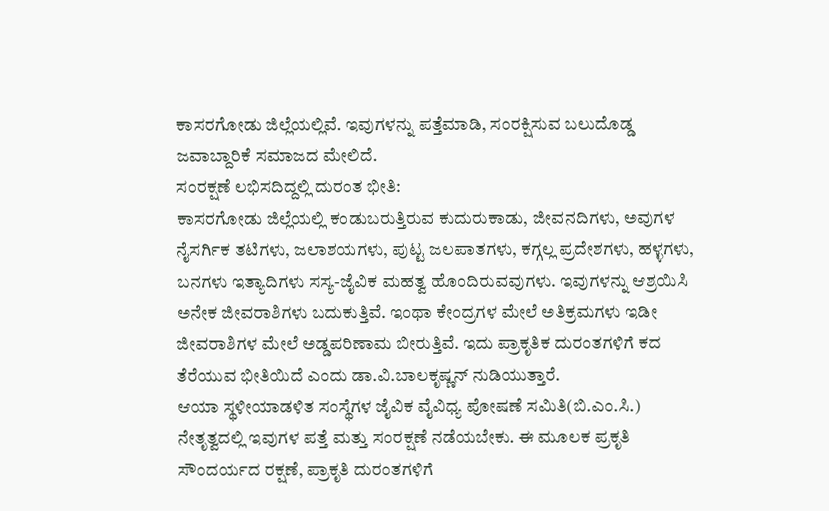ಕಾಸರಗೋಡು ಜಿಲ್ಲೆಯಲ್ಲಿವೆ. ಇವುಗಳನ್ನು ಪತ್ತೆಮಾಡಿ, ಸಂರಕ್ಷಿಸುವ ಬಲುದೊಡ್ಡ ಜವಾಬ್ದಾರಿಕೆ ಸಮಾಜದ ಮೇಲಿದೆ.
ಸಂರಕ್ಷಣೆ ಲಭಿಸದಿದ್ದಲ್ಲಿ ದುರಂತ ಭೀತಿ:
ಕಾಸರಗೋಡು ಜಿಲ್ಲೆಯಲ್ಲಿ ಕಂಡುಬರುತ್ತಿರುವ ಕುದುರುಕಾಡು, ಜೀವನದಿಗಳು, ಅವುಗಳ ನೈಸರ್ಗಿಕ ತಟಿಗಳು, ಜಲಾಶಯಗಳು, ಪುಟ್ಟ ಜಲಪಾತಗಳು, ಕಗ್ಗಲ್ಲ ಪ್ರದೇಶಗಳು, ಹಳ್ಳಗಳು, ಬನಗಳು ಇತ್ಯಾದಿಗಳು ಸಸ್ಯ-ಜೈವಿಕ ಮಹತ್ವ ಹೊಂದಿರುವವುಗಳು. ಇವುಗಳನ್ನು ಆಶ್ರಯಿಸಿ ಅನೇಕ ಜೀವರಾಶಿಗಳು ಬದುಕುತ್ತಿವೆ. ಇಂಥಾ ಕೇಂದ್ರಗಳ ಮೇಲೆ ಅತಿಕ್ರಮಗಳು ಇಡೀ ಜೀವರಾಶಿಗಳ ಮೇಲೆ ಅಡ್ಡಪರಿಣಾಮ ಬೀರುತ್ತಿವೆ. ಇದು ಪ್ರಾಕೃತಿಕ ದುರಂತಗಳಿಗೆ ಕದ ತೆರೆಯುವ ಭೀತಿಯಿದೆ ಎಂದು ಡಾ.ವಿ.ಬಾಲಕೃಷ್ಣನ್ ನುಡಿಯುತ್ತಾರೆ.
ಆಯಾ ಸ್ಥಳೀಯಾಡಳಿತ ಸಂಸ್ಥೆಗಳ ಜೈವಿಕ ವೈವಿಧ್ಯ ಪೋಷಣೆ ಸಮಿತಿ(ಬಿ.ಎಂ.ಸಿ.) ನೇತೃತ್ವದಲ್ಲಿ ಇವುಗಳ ಪತ್ತೆ ಮತ್ತು ಸಂರಕ್ಷಣೆ ನಡೆಯಬೇಕು. ಈ ಮೂಲಕ ಪ್ರಕೃತಿ ಸೌಂದರ್ಯದ ರಕ್ಷಣೆ, ಪ್ರಾಕೃತಿ ದುರಂತಗಳಿಗೆ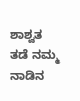ಶಾಶ್ವತ ತಡೆ ನಮ್ಮ ನಾಡಿನ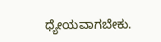ಧ್ಯೇಯವಾಗಬೇಕು.